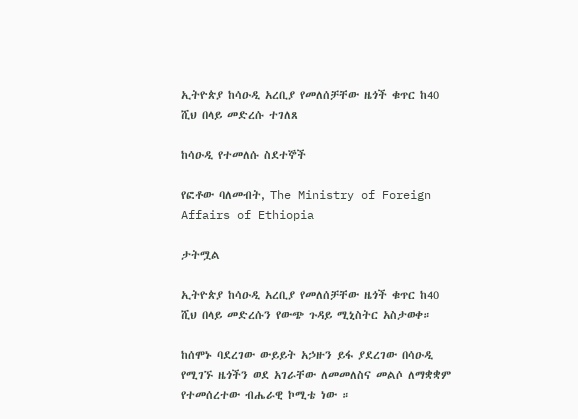ኢትዮጵያ ከሳዑዲ አረቢያ የመለሰቻቸው ዜጎች ቁጥር ከ40 ሺህ በላይ መድረሱ ተገለጸ

ከሳዑዲ የተመለሱ ስደተኞች

የፎቶው ባለመብት, The Ministry of Foreign Affairs of Ethiopia

ታትሟል

ኢትዮጵያ ከሳዑዲ አረቢያ የመለሰቻቸው ዜጎች ቁጥር ከ40 ሺህ በላይ መድረሱን የውጭ ጉዳይ ሚኒስትር አስታወቀ።

ከሰሞኑ ባደረገው ውይይት አኃዙን ይፋ ያደረገው በሳዑዲ የሚገኙ ዜጎችን ወደ አገራቸው ለመመለስና መልሶ ለማቋቋም የተመሰረተው ብሔራዊ ኮሚቴ ነው ።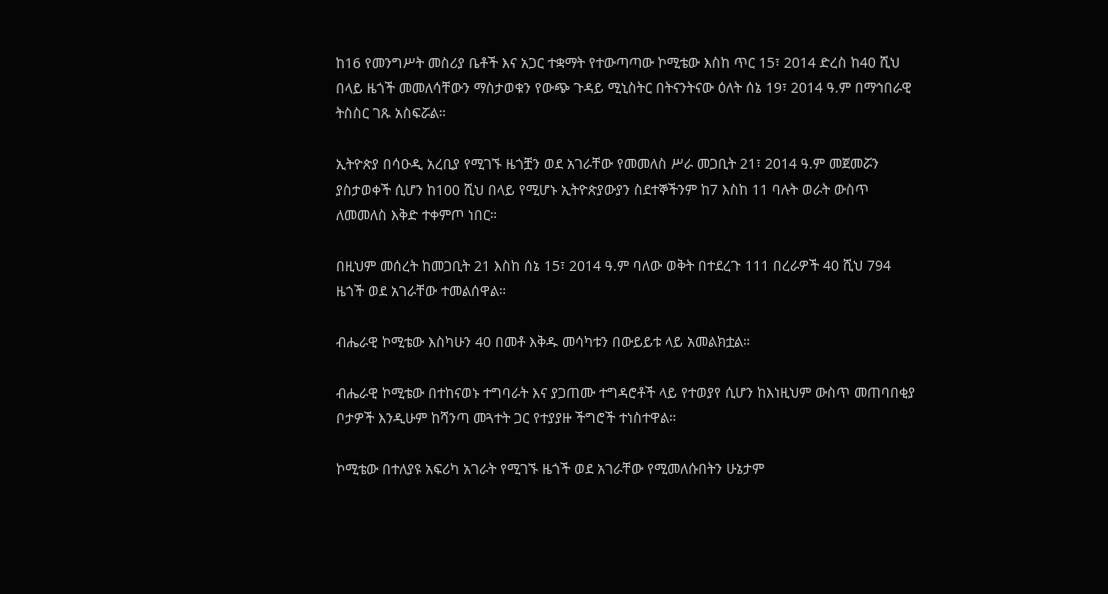ከ16 የመንግሥት መስሪያ ቤቶች እና አጋር ተቋማት የተውጣጣው ኮሚቴው እስከ ጥር 15፣ 2014 ድረስ ከ40 ሺህ በላይ ዜጎች መመለሳቸውን ማስታወቁን የውጭ ጉዳይ ሚኒስትር በትናንትናው ዕለት ሰኔ 19፣ 2014 ዓ.ም በማኅበራዊ ትስስር ገጹ አስፍሯል።

ኢትዮጵያ በሳዑዲ አረቢያ የሚገኙ ዜጎቿን ወደ አገራቸው የመመለስ ሥራ መጋቢት 21፣ 2014 ዓ.ም መጀመሯን ያስታወቀች ሲሆን ከ100 ሺህ በላይ የሚሆኑ ኢትዮጵያውያን ስደተኞችንም ከ7 እስከ 11 ባሉት ወራት ውስጥ ለመመለስ እቅድ ተቀምጦ ነበር።

በዚህም መሰረት ከመጋቢት 21 እስከ ሰኔ 15፣ 2014 ዓ.ም ባለው ወቅት በተደረጉ 111 በረራዎች 40 ሺህ 794 ዜጎች ወደ አገራቸው ተመልሰዋል።

ብሔራዊ ኮሚቴው እስካሁን 40 በመቶ እቅዱ መሳካቱን በውይይቱ ላይ አመልክቷል።

ብሔራዊ ኮሚቴው በተከናወኑ ተግባራት እና ያጋጠሙ ተግዳሮቶች ላይ የተወያየ ሲሆን ከእነዚህም ውስጥ መጠባበቂያ ቦታዎች እንዲሁም ከሻንጣ መጓተት ጋር የተያያዙ ችግሮች ተነስተዋል።

ኮሚቴው በተለያዩ አፍሪካ አገራት የሚገኙ ዜጎች ወደ አገራቸው የሚመለሱበትን ሁኔታም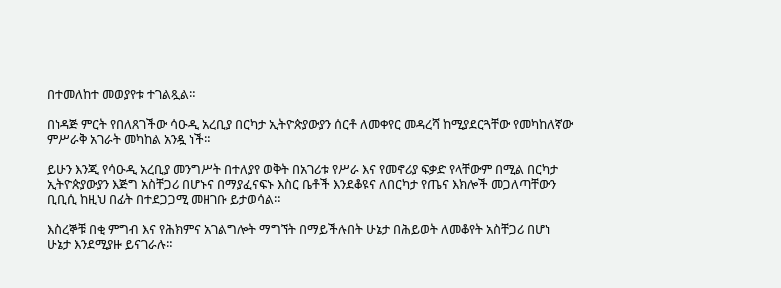በተመለከተ መወያየቱ ተገልጿል።

በነዳጅ ምርት የበለጸገችው ሳዑዲ አረቢያ በርካታ ኢትዮጵያውያን ሰርቶ ለመቀየር መዳረሻ ከሚያደርጓቸው የመካከለኛው ምሥራቅ አገራት መካከል አንዷ ነች።

ይሁን እንጂ የሳዑዲ አረቢያ መንግሥት በተለያየ ወቅት በአገሪቱ የሥራ እና የመኖሪያ ፍቃድ የላቸውም በሚል በርካታ ኢትዮጵያውያን እጅግ አስቸጋሪ በሆኑና በማያፈናፍኑ እስር ቤቶች እንደቆዩና ለበርካታ የጤና እክሎች መጋለጣቸውን ቢቢሲ ከዚህ በፊት በተደጋጋሚ መዘገቡ ይታወሳል።

እስረኞቹ በቂ ምግብ እና የሕክምና አገልግሎት ማግኘት በማይችሉበት ሁኔታ በሕይወት ለመቆየት አስቸጋሪ በሆነ ሁኔታ እንደሚያዙ ይናገራሉ።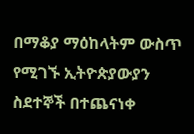በማቆያ ማዕከላትም ውስጥ የሚገኙ ኢትዮጵያውያን ስደተኞች በተጨናነቀ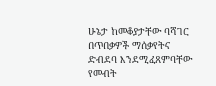ሁኔታ ከመቆያታቸው ባሻገር በጥበቃዎች ማሰቃየትና ድብደባ እንደሚፈጸምባቸው የመብት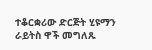ተቆርቋሪው ድርጅት ሂዩማን ራይትስ ዋች መግለጹ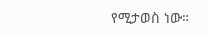የሚታወስ ነው።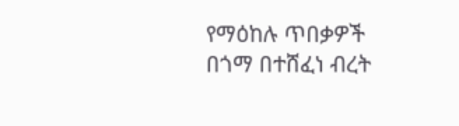የማዕከሉ ጥበቃዎች በጎማ በተሸፈነ ብረት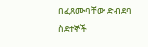በፈጸሙባቸው ድብደባ ስደተኞች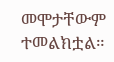መሞታቸውም ተመልክቷል።